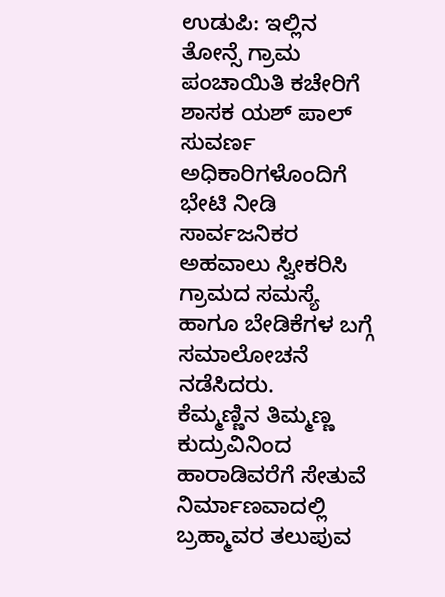ಉಡುಪಿ: ಇಲ್ಲಿನ ತೋನ್ಸೆ ಗ್ರಾಮ ಪಂಚಾಯಿತಿ ಕಚೇರಿಗೆ ಶಾಸಕ ಯಶ್ ಪಾಲ್ ಸುವರ್ಣ ಅಧಿಕಾರಿಗಳೊಂದಿಗೆ ಭೇಟಿ ನೀಡಿ ಸಾರ್ವಜನಿಕರ ಅಹವಾಲು ಸ್ವೀಕರಿಸಿ ಗ್ರಾಮದ ಸಮಸ್ಯೆ ಹಾಗೂ ಬೇಡಿಕೆಗಳ ಬಗ್ಗೆ ಸಮಾಲೋಚನೆ ನಡೆಸಿದರು.
ಕೆಮ್ಮಣ್ಣಿನ ತಿಮ್ಮಣ್ಣ ಕುದ್ರುವಿನಿಂದ ಹಾರಾಡಿವರೆಗೆ ಸೇತುವೆ ನಿರ್ಮಾಣವಾದಲ್ಲಿ ಬ್ರಹ್ಮಾವರ ತಲುಪುವ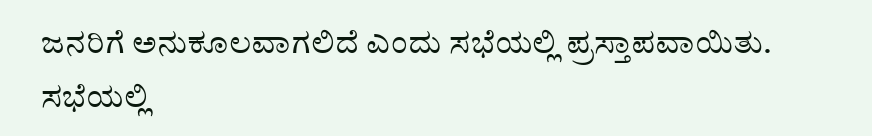ಜನರಿಗೆ ಅನುಕೂಲವಾಗಲಿದೆ ಎಂದು ಸಭೆಯಲ್ಲಿ ಪ್ರಸ್ತಾಪವಾಯಿತು.
ಸಭೆಯಲ್ಲಿ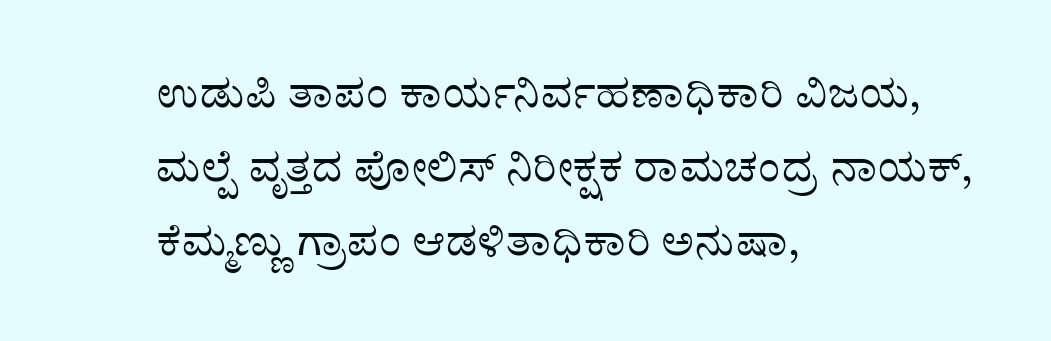ಉಡುಪಿ ತಾಪಂ ಕಾರ್ಯನಿರ್ವಹಣಾಧಿಕಾರಿ ವಿಜಯ, ಮಲ್ಪೆ ವೃತ್ತದ ಪೋಲಿಸ್ ನಿರೀಕ್ಷಕ ರಾಮಚಂದ್ರ ನಾಯಕ್, ಕೆಮ್ಮಣ್ಣು ಗ್ರಾಪಂ ಆಡಳಿತಾಧಿಕಾರಿ ಅನುಷಾ,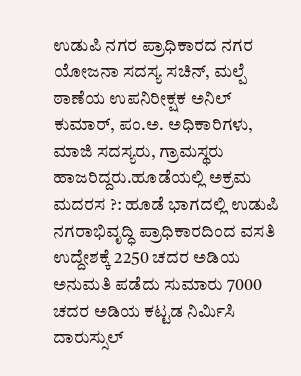ಉಡುಪಿ ನಗರ ಪ್ರಾಧಿಕಾರದ ನಗರ ಯೋಜನಾ ಸದಸ್ಯ ಸಚಿನ್, ಮಲ್ಪೆ ಠಾಣೆಯ ಉಪನಿರೀಕ್ಷಕ ಅನಿಲ್ ಕುಮಾರ್, ಪಂ.ಅ. ಅಧಿಕಾರಿಗಳು, ಮಾಜಿ ಸದಸ್ಯರು, ಗ್ರಾಮಸ್ಥರು ಹಾಜರಿದ್ದರು.ಹೂಡೆಯಲ್ಲಿ ಅಕ್ರಮ ಮದರಸ ?: ಹೂಡೆ ಭಾಗದಲ್ಲಿ ಉಡುಪಿ ನಗರಾಭಿವೃದ್ಧಿ ಪ್ರಾಧಿಕಾರದಿಂದ ವಸತಿ ಉದ್ದೇಶಕ್ಕೆ 2250 ಚದರ ಅಡಿಯ ಅನುಮತಿ ಪಡೆದು ಸುಮಾರು 7000 ಚದರ ಅಡಿಯ ಕಟ್ಟಡ ನಿರ್ಮಿಸಿ ದಾರುಸ್ಸುಲ್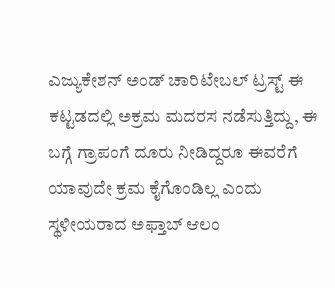ಎಜ್ಯುಕೇಶನ್ ಅಂಡ್ ಚಾರಿಟೇಬಲ್ ಟ್ರಸ್ಟ್ ಈ ಕಟ್ಟಡದಲ್ಲಿ ಅಕ್ರಮ ಮದರಸ ನಡೆಸುತ್ತಿದ್ದು, ಈ ಬಗ್ಗೆ ಗ್ರಾಪಂಗೆ ದೂರು ನೀಡಿದ್ದರೂ ಈವರೆಗೆ ಯಾವುದೇ ಕ್ರಮ ಕೈಗೊಂಡಿಲ್ಲ ಎಂದು ಸ್ಥಳೀಯರಾದ ಅಫ್ತಾಬ್ ಆಲಂ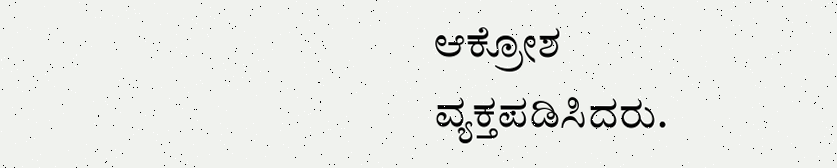ಆಕ್ರೋಶ ವ್ಯಕ್ತಪಡಿಸಿದರು.